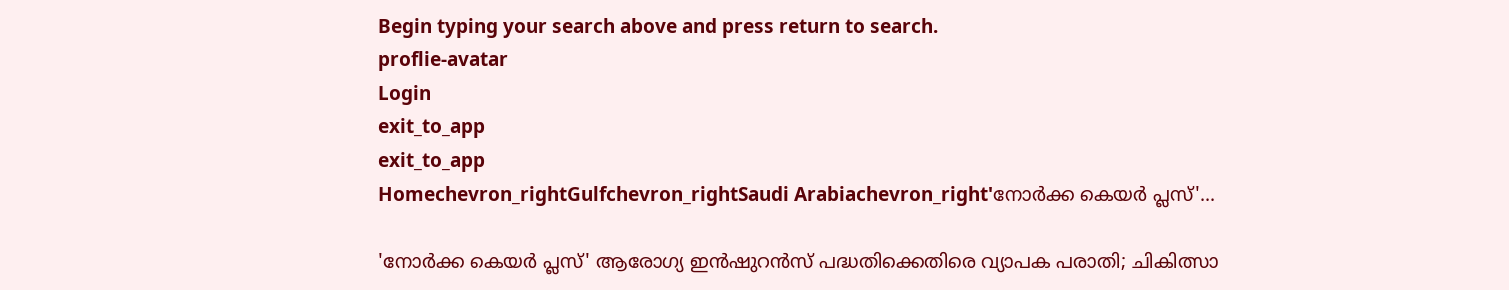Begin typing your search above and press return to search.
proflie-avatar
Login
exit_to_app
exit_to_app
Homechevron_rightGulfchevron_rightSaudi Arabiachevron_right'നോർക്ക കെയർ പ്ലസ്'...

'നോർക്ക കെയർ പ്ലസ്' ആരോഗ്യ ഇൻഷുറൻസ് പദ്ധതിക്കെതിരെ വ്യാപക പരാതി; ചികിത്സാ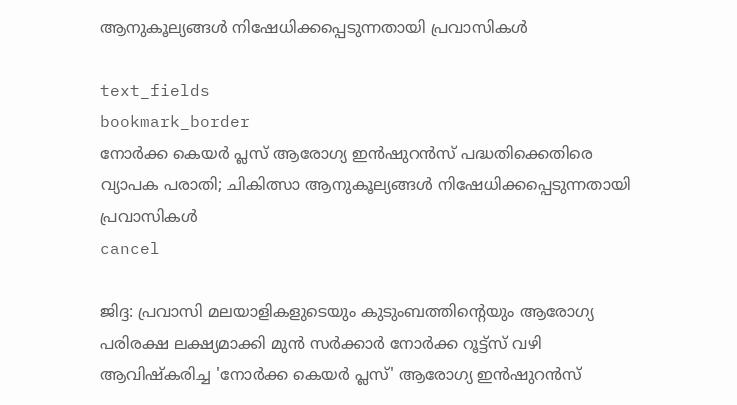ആനുകൂല്യങ്ങൾ നിഷേധിക്കപ്പെടുന്നതായി പ്രവാസികൾ

text_fields
bookmark_border
നോർക്ക കെയർ പ്ലസ് ആരോഗ്യ ഇൻഷുറൻസ് പദ്ധതിക്കെതിരെ വ്യാപക പരാതി; ചികിത്സാ ആനുകൂല്യങ്ങൾ നിഷേധിക്കപ്പെടുന്നതായി പ്രവാസികൾ
cancel

ജിദ്ദ: പ്രവാസി മലയാളികളുടെയും കുടുംബത്തിന്റെയും ആരോഗ്യ പരിരക്ഷ ലക്ഷ്യമാക്കി മുൻ സർക്കാർ നോർക്ക റൂട്ട്സ് വഴി ആവിഷ്കരിച്ച 'നോർക്ക കെയർ പ്ലസ്' ആരോഗ്യ ഇൻഷുറൻസ്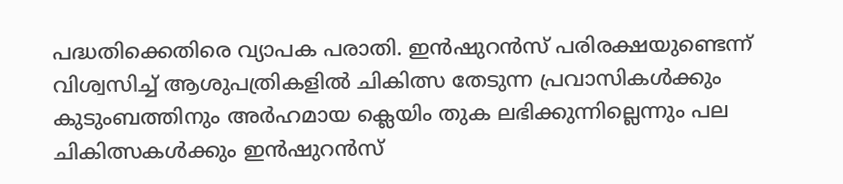പദ്ധതിക്കെതിരെ വ്യാപക പരാതി. ഇൻഷുറൻസ് പരിരക്ഷയുണ്ടെന്ന് വിശ്വസിച്ച് ആശുപത്രികളിൽ ചികിത്സ തേടുന്ന പ്രവാസികൾക്കും കുടുംബത്തിനും അർഹമായ ക്ലെയിം തുക ലഭിക്കുന്നില്ലെന്നും പല ചികിത്സകൾക്കും ഇൻഷുറൻസ്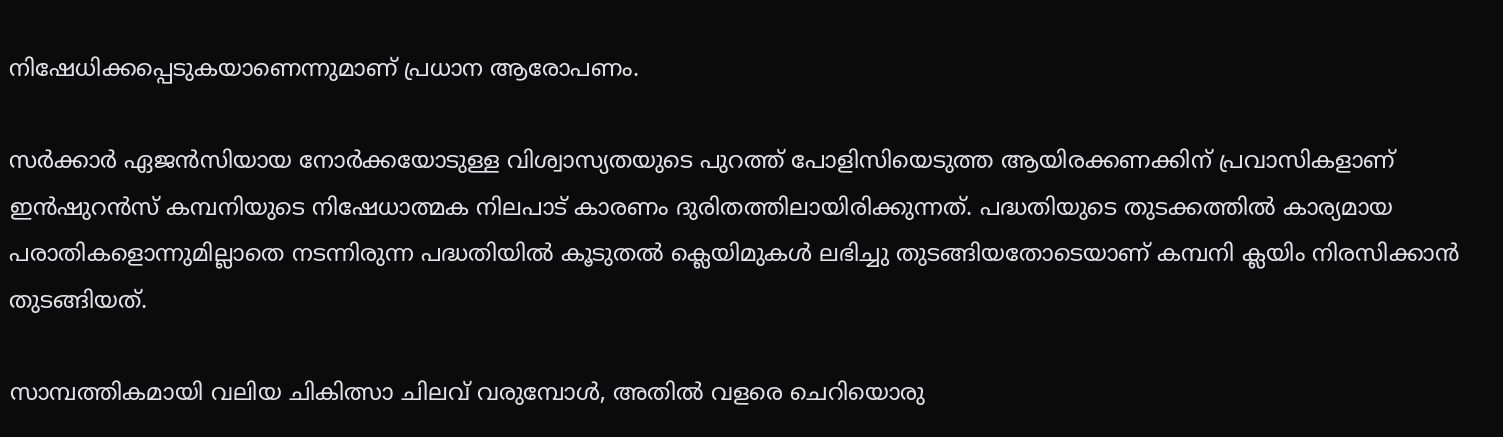നിഷേധിക്കപ്പെടുകയാണെന്നുമാണ് പ്രധാന ആരോപണം.

സർക്കാർ ഏജൻസിയായ നോർക്കയോടുള്ള വിശ്വാസ്യതയുടെ പുറത്ത് പോളിസിയെടുത്ത ആയിരക്കണക്കിന് പ്രവാസികളാണ് ഇൻഷുറൻസ് കമ്പനിയുടെ നിഷേധാത്മക നിലപാട് കാരണം ദുരിതത്തിലായിരിക്കുന്നത്. പദ്ധതിയുടെ തുടക്കത്തിൽ കാര്യമായ പരാതികളൊന്നുമില്ലാതെ നടന്നിരുന്ന പദ്ധതിയിൽ കൂടുതൽ ക്ലെയിമുകൾ ലഭിച്ചു തുടങ്ങിയതോടെയാണ് കമ്പനി ക്ലയിം നിരസിക്കാൻ തുടങ്ങിയത്.

സാമ്പത്തികമായി വലിയ ചികിത്സാ ചിലവ് വരുമ്പോൾ, അതിൽ വളരെ ചെറിയൊരു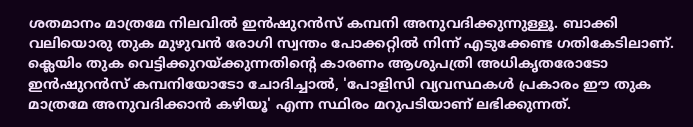ശതമാനം മാത്രമേ നിലവിൽ ഇൻഷുറൻസ് കമ്പനി അനുവദിക്കുന്നുള്ളൂ. ബാക്കി വലിയൊരു തുക മുഴുവൻ രോഗി സ്വന്തം പോക്കറ്റിൽ നിന്ന് എടുക്കേണ്ട ഗതികേടിലാണ്. ക്ലെയിം തുക വെട്ടിക്കുറയ്ക്കുന്നതിന്റെ കാരണം ആശുപത്രി അധികൃതരോടോ ഇൻഷുറൻസ് കമ്പനിയോടോ ചോദിച്ചാൽ, 'പോളിസി വ്യവസ്ഥകൾ പ്രകാരം ഈ തുക മാത്രമേ അനുവദിക്കാൻ കഴിയൂ' എന്ന സ്ഥിരം മറുപടിയാണ് ലഭിക്കുന്നത്.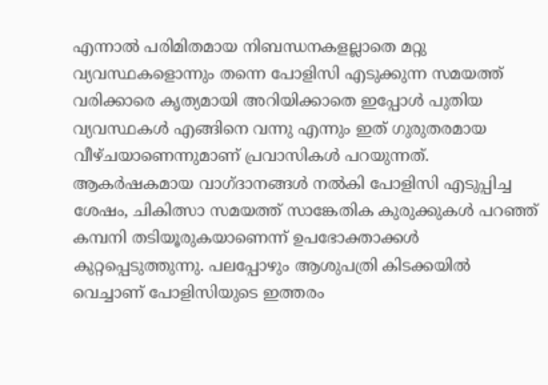എന്നാൽ പരിമിതമായ നിബന്ധനകളല്ലാതെ മറ്റു വ്യവസ്ഥകളൊന്നും തന്നെ പോളിസി എടുക്കുന്ന സമയത്ത് വരിക്കാരെ കൃത്യമായി അറിയിക്കാതെ ഇപ്പോൾ പുതിയ വ്യവസ്ഥകൾ എങ്ങിനെ വന്നു എന്നും ഇത് ഗുരുതരമായ വീഴ്ചയാണെന്നുമാണ് പ്രവാസികൾ പറയുന്നത്. ആകർഷകമായ വാഗ്ദാനങ്ങൾ നൽകി പോളിസി എടുപ്പിച്ച ശേഷം, ചികിത്സാ സമയത്ത് സാങ്കേതിക കുരുക്കുകൾ പറഞ്ഞ് കമ്പനി തടിയൂരുകയാണെന്ന് ഉപഭോക്താക്കൾ കുറ്റപ്പെടുത്തുന്നു. പലപ്പോഴും ആശുപത്രി കിടക്കയിൽ വെച്ചാണ് പോളിസിയുടെ ഇത്തരം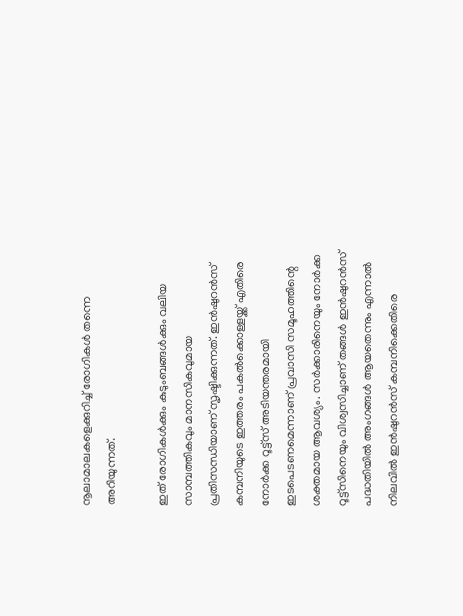നൂലാമാലകളെക്കുറിച്ച് രോഗികൾ തന്നെ അറിയുന്നത്.

ഇത് രോഗികൾക്കും കുടുംബങ്ങൾക്കും വലിയ സാമ്പത്തികവും മാനസികവുമായ പ്രതിസന്ധിയാണ് സൃഷ്ടിക്കുന്നത്. ഇൻഷുറൻസ് കമ്പനിയുടെ ഇത്തരം പകൽക്കൊള്ളയ്ക്ക് എതിരെ നോർക്ക റൂട്ട്സ് അടിയന്തരമായി ഇടപെടണമെന്നാണ് പ്രവാസി സമൂഹത്തിന്റെ ശക്തമായ ആവശ്യം. സർക്കാരിനെയും നോർക്ക റൂട്ട്സിനെയും വിശ്വസിച്ചാണ് തങ്ങൾ ഇൻഷുറൻസ് പദ്ധതിയിൽ അംഗങ്ങൾ ആയതെന്നും എന്നാൽ നിലവിൽ ഇൻഷുറൻസ് കമ്പനിക്കെതിരെ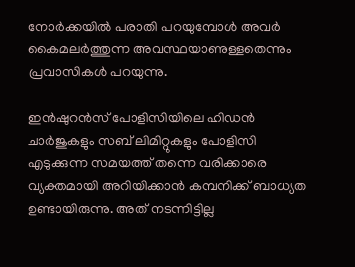നോർക്കയിൽ പരാതി പറയുമ്പോൾ അവർ കൈമലർത്തുന്ന അവസ്ഥയാണുള്ളതെന്നും പ്രവാസികൾ പറയുന്നു.

ഇൻഷുറൻസ് പോളിസിയിലെ ഹിഡൻ ചാർജുകളും സബ് ലിമിറ്റുകളും പോളിസി എടുക്കുന്ന സമയത്ത് തന്നെ വരിക്കാരെ വ്യക്തമായി അറിയിക്കാൻ കമ്പനിക്ക് ബാധ്യത ഉണ്ടായിരുന്നു. അത് നടന്നിട്ടില്ല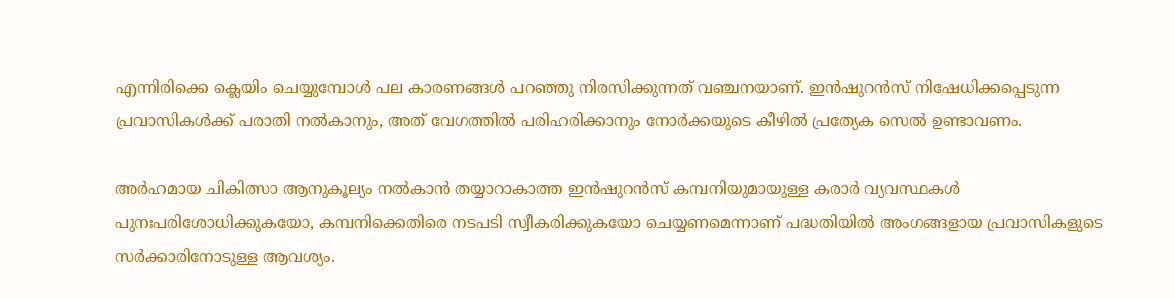എന്നിരിക്കെ ക്ലെയിം ചെയ്യുമ്പോൾ പല കാരണങ്ങൾ പറഞ്ഞു നിരസിക്കുന്നത് വഞ്ചനയാണ്. ഇൻഷുറൻസ് നിഷേധിക്കപ്പെടുന്ന പ്രവാസികൾക്ക് പരാതി നൽകാനും, അത് വേഗത്തിൽ പരിഹരിക്കാനും നോർക്കയുടെ കീഴിൽ പ്രത്യേക സെൽ ഉണ്ടാവണം.

അർഹമായ ചികിത്സാ ആനുകൂല്യം നൽകാൻ തയ്യാറാകാത്ത ഇൻഷുറൻസ് കമ്പനിയുമായുള്ള കരാർ വ്യവസ്ഥകൾ പുനഃപരിശോധിക്കുകയോ, കമ്പനിക്കെതിരെ നടപടി സ്വീകരിക്കുകയോ ചെയ്യണമെന്നാണ് പദ്ധതിയിൽ അംഗങ്ങളായ പ്രവാസികളുടെ സർക്കാരിനോടുള്ള ആവശ്യം.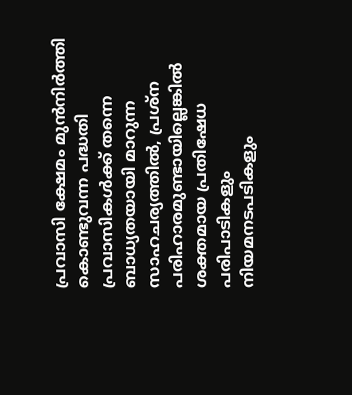പ്രവാസി ക്ഷേമം മുൻനിർത്തി കൊണ്ടുവന്ന പദ്ധതി പ്രവാസികൾക്ക് തന്നെ ബാധ്യതയായി മാറുന്ന സാഹചര്യത്തിൽ, പ്രശ്ന പരിഹാരമുണ്ടായില്ലെങ്കിൽ ശക്തമായ പ്രതിഷേധ പരിപാടികളും നിയമനടപടികളും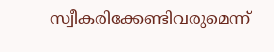സ്വീകരിക്കേണ്ടിവരുമെന്ന്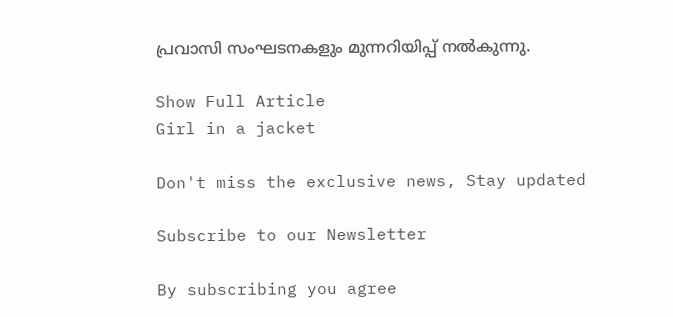പ്രവാസി സംഘടനകളും മുന്നറിയിപ്പ് നൽകുന്നു.

Show Full Article
Girl in a jacket

Don't miss the exclusive news, Stay updated

Subscribe to our Newsletter

By subscribing you agree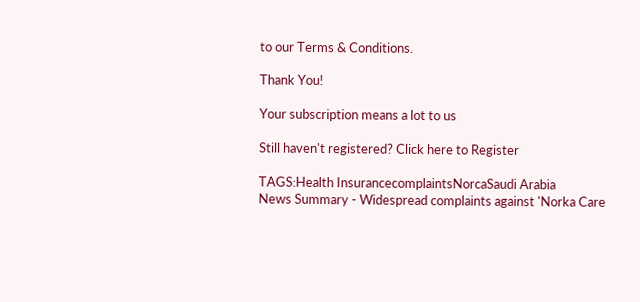to our Terms & Conditions.

Thank You!

Your subscription means a lot to us

Still haven't registered? Click here to Register

TAGS:Health InsurancecomplaintsNorcaSaudi Arabia
News Summary - Widespread complaints against 'Norka Care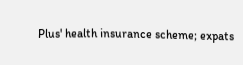Plus' health insurance scheme; expats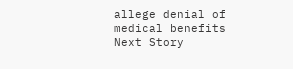allege denial of medical benefits
Next Story